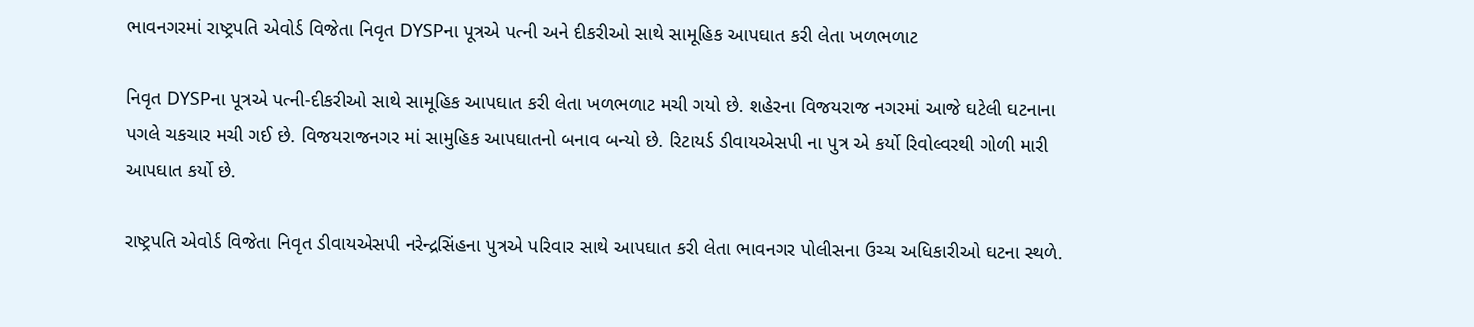ભાવનગરમાં રાષ્ટ્રપતિ એવોર્ડ વિજેતા નિવૃત DYSPના પૂત્રએ પત્ની અને દીકરીઓ સાથે સામૂહિક આપઘાત કરી લેતા ખળભળાટ

નિવૃત DYSPના પૂત્રએ પત્ની-દીકરીઓ સાથે સામૂહિક આપઘાત કરી લેતા ખળભળાટ મચી ગયો છે. શહેરના વિજયરાજ નગરમાં આજે ઘટેલી ઘટનાના પગલે ચકચાર મચી ગઈ છે. વિજયરાજનગર માં સામુહિક આપઘાતનો બનાવ બન્યો છે. રિટાયર્ડ ડીવાયએસપી ના પુત્ર એ કર્યો રિવોલ્વરથી ગોળી મારી આપઘાત કર્યો છે.

રાષ્ટ્રપતિ એવોર્ડ વિજેતા નિવૃત ડીવાયએસપી નરેન્દ્રસિંહના પુત્રએ પરિવાર સાથે આપઘાત કરી લેતા ભાવનગર પોલીસના ઉચ્ચ અધિકારીઓ ઘટના સ્થળે.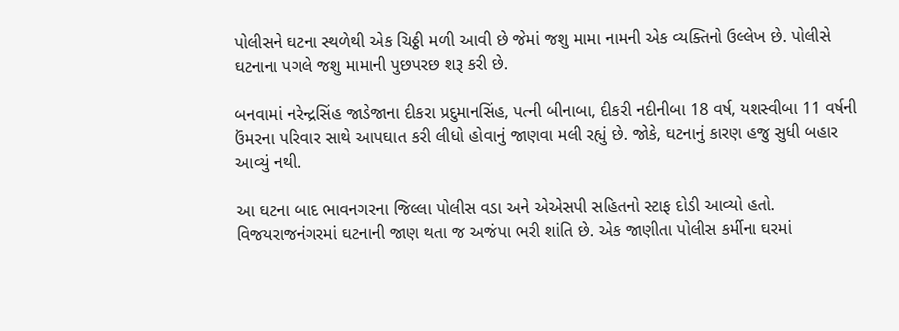પોલીસને ઘટના સ્થળેથી એક ચિઠ્ઠી મળી આવી છે જેમાં જશુ મામા નામની એક વ્યક્તિનો ઉલ્લેખ છે. પોલીસે ઘટનાના પગલે જશુ મામાની પુછપરછ શરૂ કરી છે.

બનવામાં નરેન્દ્રસિંહ જાડેજાના દીકરા પ્રદુમાનસિંહ, પત્ની બીનાબા, દીકરી નદીનીબા 18 વર્ષ, યશસ્વીબા 11 વર્ષની ઉંમરના પરિવાર સાથે આપઘાત કરી લીધો હોવાનું જાણવા મલી રહ્યું છે. જોકે, ઘટનાનું કારણ હજુ સુધી બહાર આવ્યું નથી.

આ ઘટના બાદ ભાવનગરના જિલ્લા પોલીસ વડા અને એએસપી સહિતનો સ્ટાફ દોડી આવ્યો હતો. વિજયરાજનંગરમાં ઘટનાની જાણ થતા જ અજંપા ભરી શાંતિ છે. એક જાણીતા પોલીસ કર્મીના ઘરમાં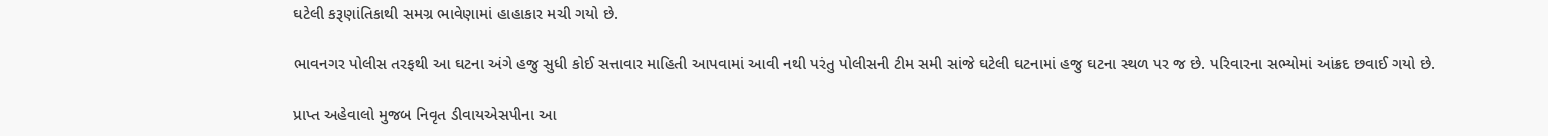ઘટેલી કરૂણાંતિકાથી સમગ્ર ભાવેણામાં હાહાકાર મચી ગયો છે.

ભાવનગર પોલીસ તરફથી આ ઘટના અંગે હજુ સુધી કોઈ સત્તાવાર માહિતી આપવામાં આવી નથી પરંતુ પોલીસની ટીમ સમી સાંજે ઘટેલી ઘટનામાં હજુ ઘટના સ્થળ પર જ છે. પરિવારના સભ્યોમાં આંક્રદ છવાઈ ગયો છે.

પ્રાપ્ત અહેવાલો મુજબ નિવૃત ડીવાયએસપીના આ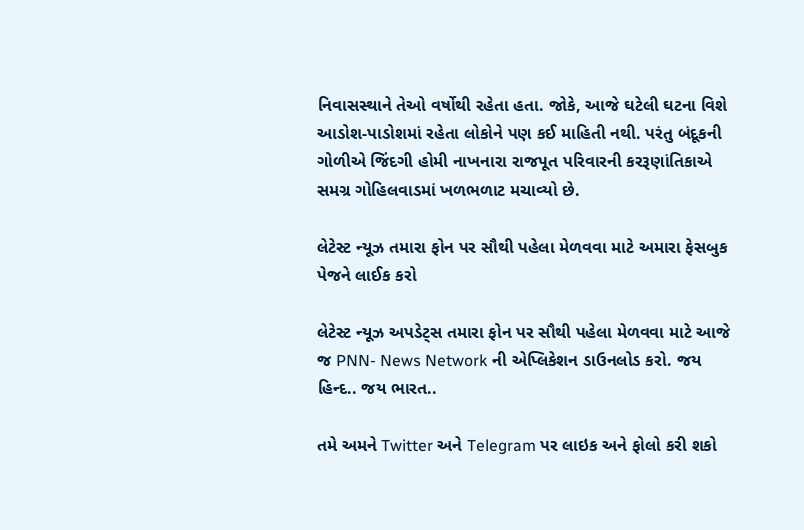નિવાસસ્થાને તેઓ વર્ષોથી રહેતા હતા. જોકે, આજે ઘટેલી ઘટના વિશે આડોશ-પાડોશમાં રહેતા લોકોને પણ કઈ માહિતી નથી. પરંતુ બંદૂકની ગોળીએ જિંદગી હોમી નાખનારા રાજપૂત પરિવારની કરરૂણાંતિકાએ સમગ્ર ગોહિલવાડમાં ખળભળાટ મચાવ્યો છે.

લેટેસ્ટ ન્યૂઝ તમારા ફોન પર સૌથી પહેલા મેળવવા માટે અમારા ફેસબુક પેજને લાઈક કરો

લેટેસ્ટ ન્યૂઝ અપડેટ્સ તમારા ફોન પર સૌથી પહેલા મેળવવા માટે આજે જ PNN- News Network ની એપ્લિકેશન ડાઉનલોડ કરો. જય હિન્દ.. જય ભારત..

તમે અમને Twitter અને Telegram પર લાઇક અને ફોલો કરી શકો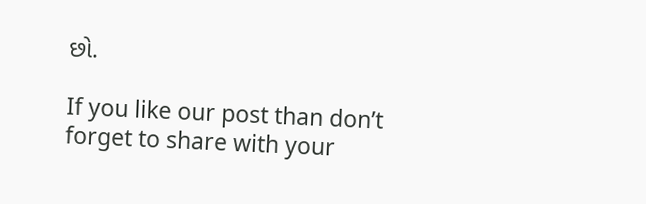છો.

If you like our post than don’t forget to share with your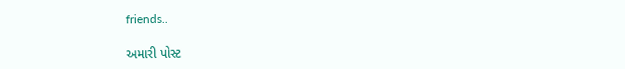friends..

અમારી પોસ્ટ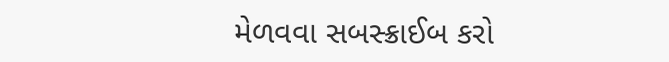મેળવવા સબસ્ક્રાઈબ કરો